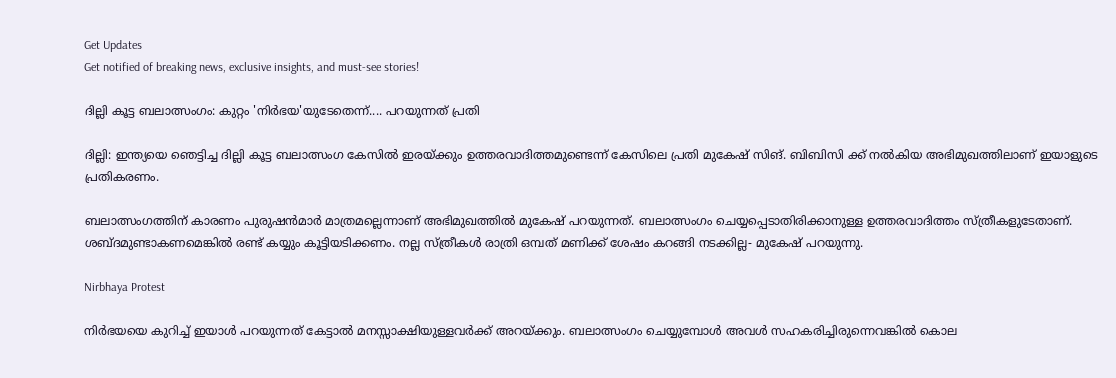Get Updates
Get notified of breaking news, exclusive insights, and must-see stories!

ദില്ലി കൂട്ട ബലാത്സംഗം: കുറ്റം 'നിര്‍ഭയ'യുടേതെന്ന്.... പറയുന്നത് പ്രതി

ദില്ലി: ഇന്ത്യയെ ഞെട്ടിച്ച ദില്ലി കൂട്ട ബലാത്സംഗ കേസില്‍ ഇരയ്ക്കും ഉത്തരവാദിത്തമുണ്ടെന്ന് കേസിലെ പ്രതി മുകേഷ് സിങ്. ബിബിസി ക്ക് നല്‍കിയ അഭിമുഖത്തിലാണ് ഇയാളുടെ പ്രതികരണം.

ബലാത്സംഗത്തിന് കാരണം പുരുഷന്‍മാര്‍ മാത്രമല്ലെന്നാണ് അഭിമുഖത്തില്‍ മുകേഷ് പറയുന്നത്. ബലാത്സംഗം ചെയ്യപ്പെടാതിരിക്കാനുള്ള ഉത്തരവാദിത്തം സ്ത്രീകളുടേതാണ്. ശബ്ദമുണ്ടാകണമെങ്കില്‍ രണ്ട് കയ്യും കൂട്ടിയടിക്കണം. നല്ല സ്ത്രീകള്‍ രാത്രി ഒമ്പത് മണിക്ക് ശേഷം കറങ്ങി നടക്കില്ല- മുകേഷ് പറയുന്നു.

Nirbhaya Protest

നിര്‍ഭയയെ കുറിച്ച് ഇയാള്‍ പറയുന്നത് കേട്ടാല്‍ മനസ്സാക്ഷിയുള്ളവര്‍ക്ക് അറയ്ക്കും. ബലാത്സംഗം ചെയ്യുമ്പോള്‍ അവള്‍ സഹകരിച്ചിരുന്നെവങ്കില്‍ കൊല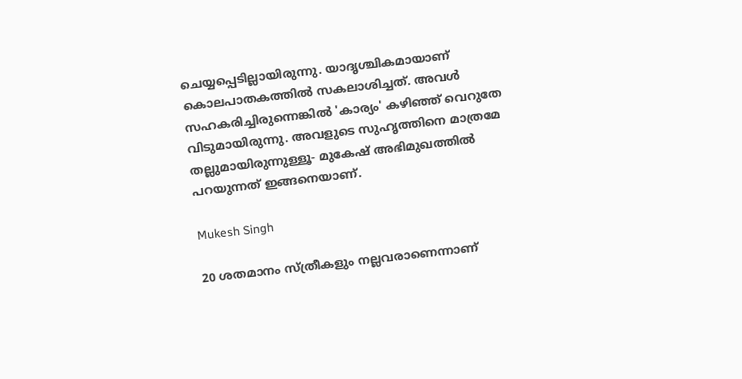ചെയ്യപ്പെടില്ലായിരുന്നു. യാദൃശ്ചികമായാണ് കൊലപാതകത്തില്‍ സകലാശിച്ചത്. അവള്‍ സഹകരിച്ചിരുന്നെങ്കില്‍ 'കാര്യം' കഴിഞ്ഞ് വെറുതേ വിടുമായിരുന്നു. അവളുടെ സുഹൃത്തിനെ മാത്രമേ തല്ലുമായിരുന്നുള്ളൂ- മുകേഷ് അഭിമുഖത്തില്‍ പറയുന്നത് ഇങ്ങനെയാണ്.

Mukesh Singh

20 ശതമാനം സ്ത്രീകളും നല്ലവരാണെന്നാണ്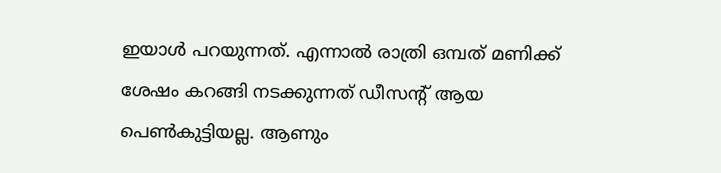ഇയാള്‍ പറയുന്നത്. എന്നാല്‍ രാത്രി ഒമ്പത് മണിക്ക് ശേഷം കറങ്ങി നടക്കുന്നത് ഡീസന്റ് ആയ പെണ്‍കുട്ടിയല്ല. ആണും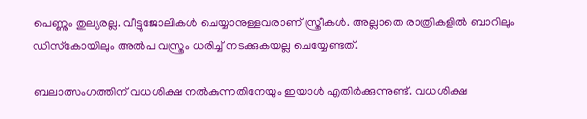പെണ്ണും തുല്യരല്ല. വീട്ടുജോലികള്‍ ചെയ്യാനുള്ളവരാണ് സ്ത്രീകള്‍. അല്ലാതെ രാത്രികളില്‍ ബാറിലും ഡിസ്‌കോയിലും അല്‍പ വസ്ത്രം ധരിച്ച് നടക്കുകയല്ല ചെയ്യേണ്ടത്.

ബലാത്സംഗത്തിന് വധശിക്ഷ നല്‍കുന്നതിനേയും ഇയാള്‍ എതിര്‍ക്കുന്നുണ്ട്. വധശിക്ഷ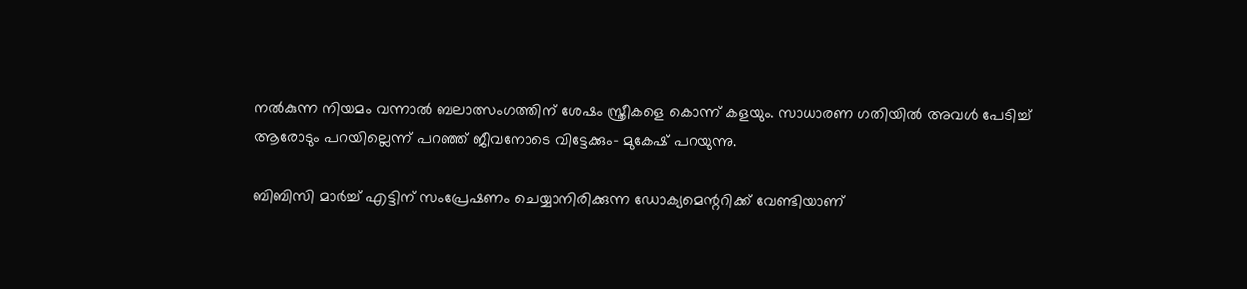നല്‍കുന്ന നിയമം വന്നാല്‍ ബലാത്സംഗത്തിന് ശേഷം സ്ത്രീകളെ കൊന്ന് കളയും. സാധാരണ ഗതിയില്‍ അവള്‍ പേടിച്ച് ആരോടും പറയില്ലെന്ന് പറഞ്ഞ് ജീവനോടെ വിട്ടേക്കും- മുകേഷ് പറയുന്നു.

ബിബിസി മാര്‍ച്ച് എട്ടിന് സംപ്രേഷണം ചെയ്യാനിരിക്കുന്ന ഡോക്യമെന്ററിക്ക് വേണ്ടിയാണ്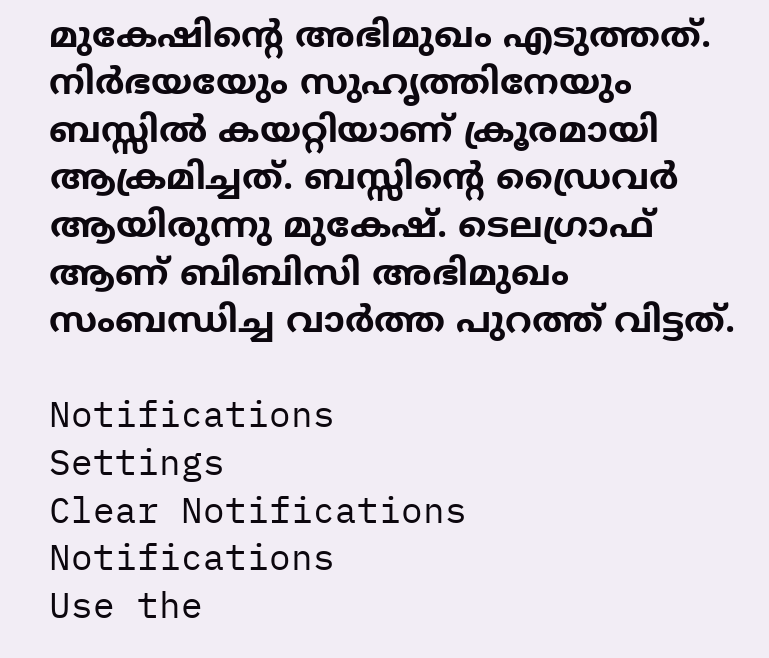മുകേഷിന്റെ അഭിമുഖം എടുത്തത്. നിര്‍ഭയയേും സുഹൃത്തിനേയും ബസ്സില്‍ കയറ്റിയാണ് ക്രൂരമായി ആക്രമിച്ചത്. ബസ്സിന്റെ ഡ്രൈവര്‍ ആയിരുന്നു മുകേഷ്. ടെലഗ്രാഫ് ആണ് ബിബിസി അഭിമുഖം സംബന്ധിച്ച വാര്‍ത്ത പുറത്ത് വിട്ടത്.

Notifications
Settings
Clear Notifications
Notifications
Use the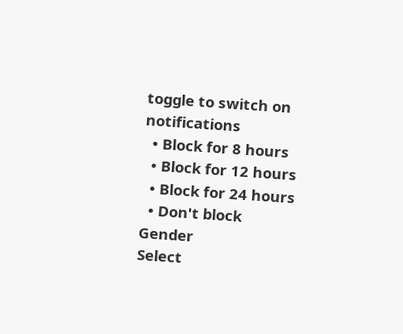toggle to switch on notifications
  • Block for 8 hours
  • Block for 12 hours
  • Block for 24 hours
  • Don't block
Gender
Select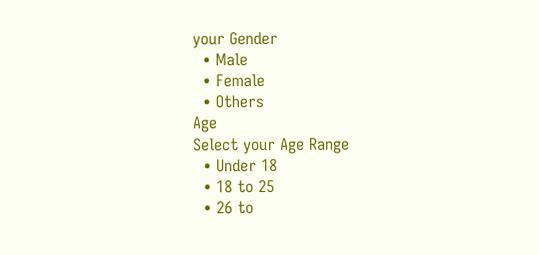your Gender
  • Male
  • Female
  • Others
Age
Select your Age Range
  • Under 18
  • 18 to 25
  • 26 to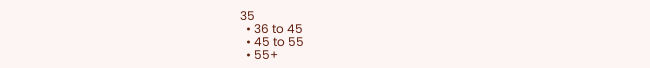35
  • 36 to 45
  • 45 to 55
  • 55+